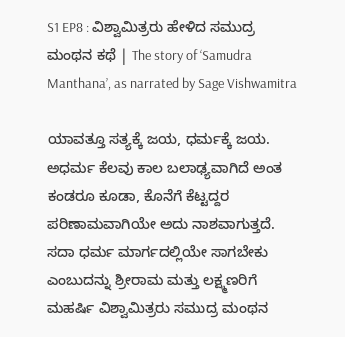S1 EP8 : ವಿಶ್ವಾಮಿತ್ರರು ಹೇಳಿದ ಸಮುದ್ರ ಮಂಥನ ಕಥೆ | The story of ‘Samudra Manthana’, as narrated by Sage Vishwamitra

ಯಾವತ್ತೂ ಸತ್ಯಕ್ಕೆ ಜಯ, ಧರ್ಮಕ್ಕೆ ಜಯ. ಅಧರ್ಮ ಕೆಲವು ಕಾಲ ಬಲಾಢ್ಯವಾಗಿದೆ ಅಂತ ಕಂಡರೂ ಕೂಡಾ, ಕೊನೆಗೆ ಕೆಟ್ಟದ್ದರ ಪರಿಣಾಮವಾಗಿಯೇ ಅದು ನಾಶವಾಗುತ್ತದೆ. ಸದಾ ಧರ್ಮ ಮಾರ್ಗದಲ್ಲಿಯೇ ಸಾಗಬೇಕು ಎಂಬುದನ್ನು ಶ್ರೀರಾಮ ಮತ್ತು ಲಕ್ಷ್ಮಣರಿಗೆ ಮಹರ್ಷಿ ವಿಶ್ವಾಮಿತ್ರರು ಸಮುದ್ರ ಮಂಥನ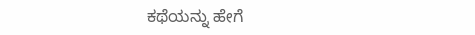ಕಥೆಯನ್ನು ಹೇಗೆ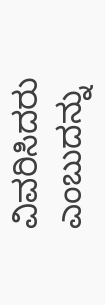ವಿವರಿಸಿದರು ಎಂಬುದನ್ನು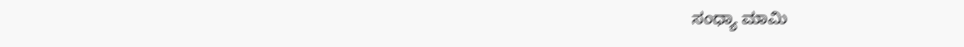ಸಂಧ್ಯಾ ಮಾಮಿ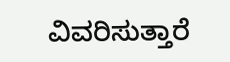ವಿವರಿಸುತ್ತಾರೆ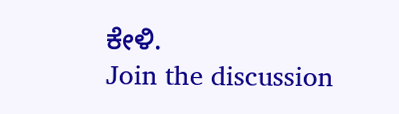ಕೇಳಿ.
Join the discussion